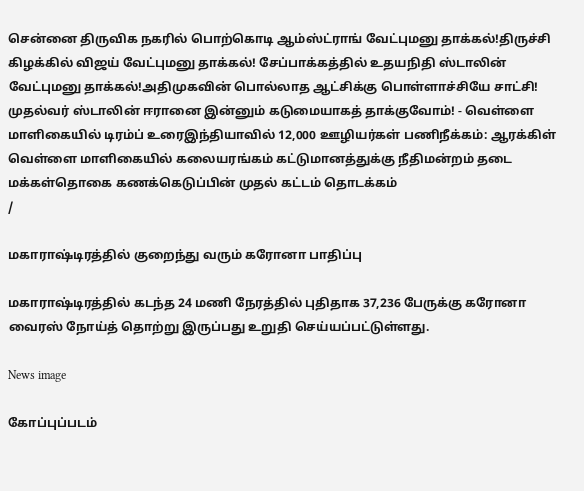சென்னை திருவிக நகரில் பொற்கொடி ஆம்ஸ்ட்ராங் வேட்புமனு தாக்கல்!திருச்சி கிழக்கில் விஜய் வேட்புமனு தாக்கல்! சேப்பாக்கத்தில் உதயநிதி ஸ்டாலின் வேட்புமனு தாக்கல்!அதிமுகவின் பொல்லாத ஆட்சிக்கு பொள்ளாச்சியே சாட்சி! முதல்வர் ஸ்டாலின் ஈரானை இன்னும் கடுமையாகத் தாக்குவோம்! - வெள்ளை மாளிகையில் டிரம்ப் உரைஇந்தியாவில் 12,000 ஊழியர்கள் பணிநீக்கம்: ஆரக்கிள் வெள்ளை மாளிகையில் கலையரங்கம் கட்டுமானத்துக்கு நீதிமன்றம் தடை மக்கள்தொகை கணக்கெடுப்பின் முதல் கட்டம் தொடக்கம்
/

மகாராஷ்டிரத்தில் குறைந்து வரும் கரோனா பாதிப்பு

மகாராஷ்டிரத்தில் கடந்த 24 மணி நேரத்தில் புதிதாக 37,236 பேருக்கு கரோனா வைரஸ் நோய்த் தொற்று இருப்பது உறுதி செய்யப்பட்டுள்ளது.

News image

கோப்புப்படம்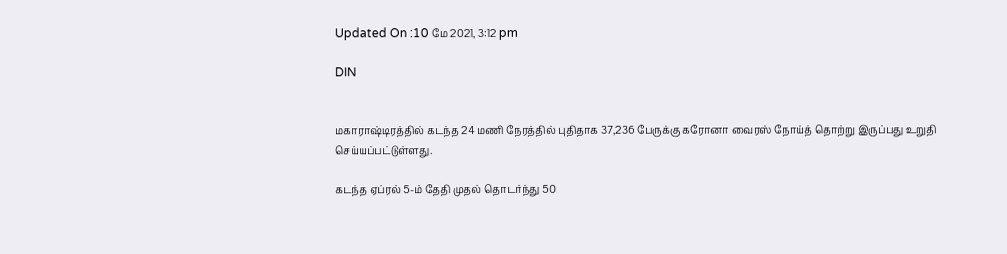Updated On :10 மே 2021, 3:12 pm

DIN


மகாராஷ்டிரத்தில் கடந்த 24 மணி நேரத்தில் புதிதாக 37,236 பேருக்கு கரோனா வைரஸ் நோய்த் தொற்று இருப்பது உறுதி செய்யப்பட்டுள்ளது.

கடந்த ஏப்ரல் 5-ம் தேதி முதல் தொடர்ந்து 50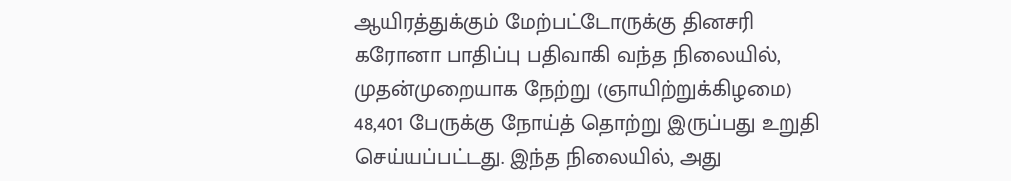ஆயிரத்துக்கும் மேற்பட்டோருக்கு தினசரி கரோனா பாதிப்பு பதிவாகி வந்த நிலையில், முதன்முறையாக நேற்று (ஞாயிற்றுக்கிழமை) 48,401 பேருக்கு நோய்த் தொற்று இருப்பது உறுதி செய்யப்பட்டது. இந்த நிலையில், அது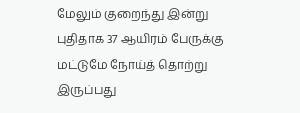மேலும் குறைந்து இன்று புதிதாக 37 ஆயிரம் பேருக்கு மட்டுமே நோய்த் தொற்று இருப்பது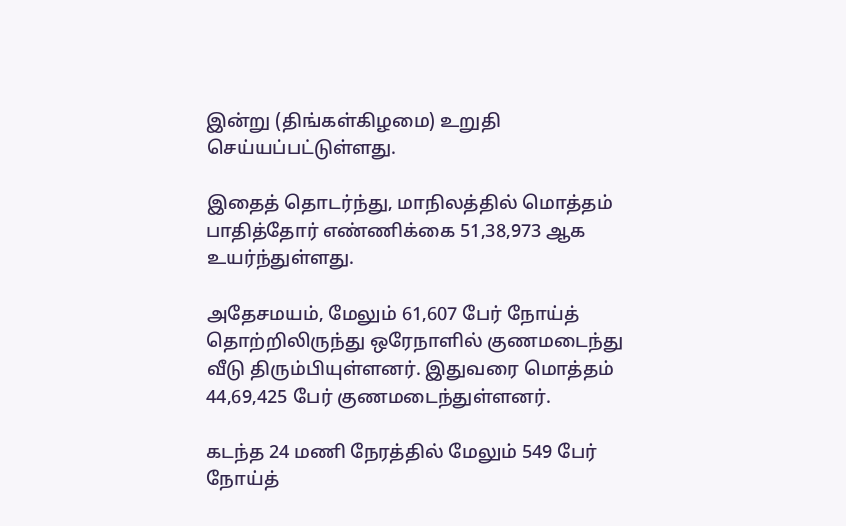இன்று (திங்கள்கிழமை) உறுதி செய்யப்பட்டுள்ளது.

இதைத் தொடர்ந்து, மாநிலத்தில் மொத்தம் பாதித்தோர் எண்ணிக்கை 51,38,973 ஆக உயர்ந்துள்ளது.

அதேசமயம், மேலும் 61,607 பேர் நோய்த் தொற்றிலிருந்து ஒரேநாளில் குணமடைந்து வீடு திரும்பியுள்ளனர். இதுவரை மொத்தம் 44,69,425 பேர் குணமடைந்துள்ளனர்.

கடந்த 24 மணி நேரத்தில் மேலும் 549 பேர் நோய்த்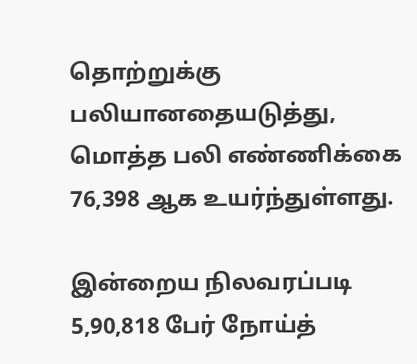தொற்றுக்கு பலியானதையடுத்து, மொத்த பலி எண்ணிக்கை 76,398 ஆக உயர்ந்துள்ளது.

இன்றைய நிலவரப்படி 5,90,818 பேர் நோய்த்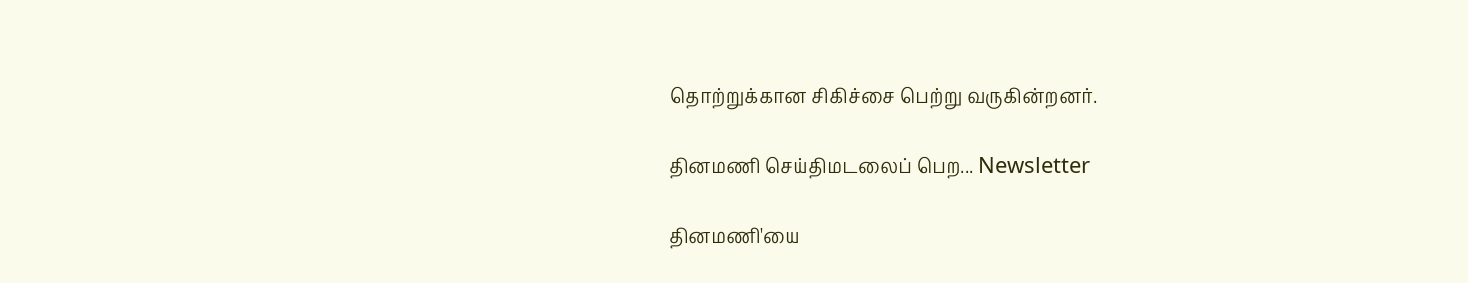தொற்றுக்கான சிகிச்சை பெற்று வருகின்றனர்.

தினமணி செய்திமடலைப் பெற... Newsletter

தினமணி'யை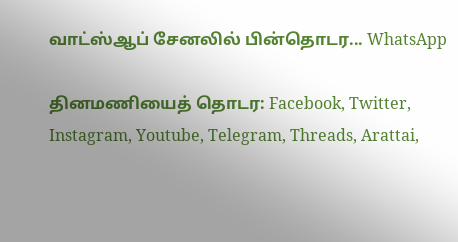வாட்ஸ்ஆப் சேனலில் பின்தொடர... WhatsApp

தினமணியைத் தொடர: Facebook, Twitter, Instagram, Youtube, Telegram, Threads, Arattai,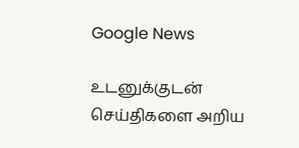Google News

உடனுக்குடன் செய்திகளை அறிய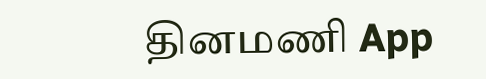தினமணி App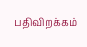பதிவிறக்கம்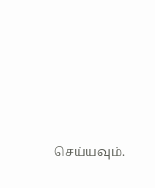செய்யவும்.